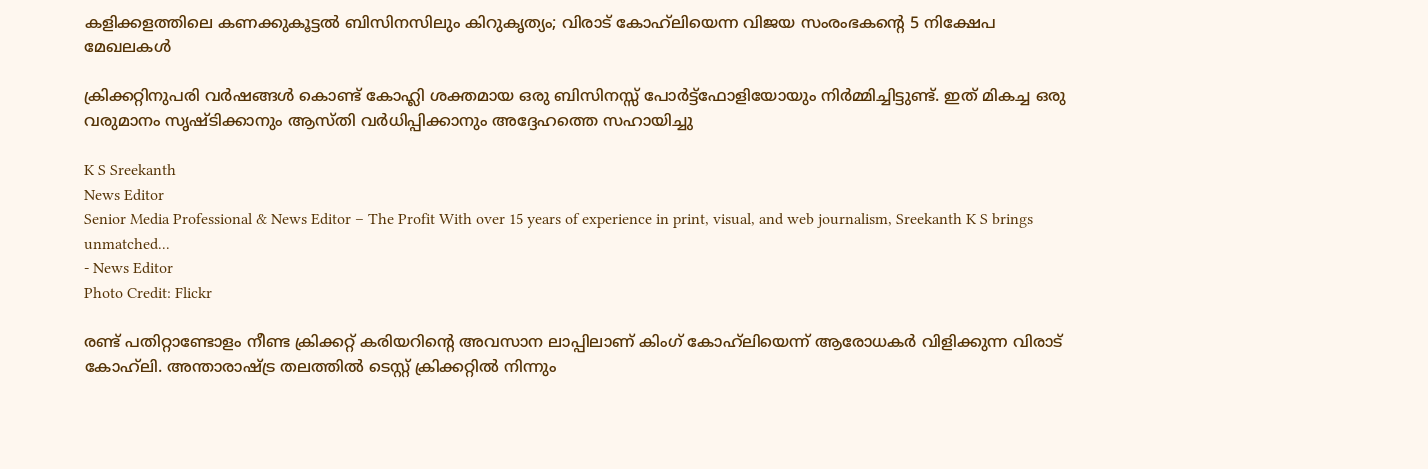കളിക്കളത്തിലെ കണക്കുകൂട്ടല്‍ ബിസിനസിലും കിറുകൃത്യം; വിരാട് കോഹ്‌ലിയെന്ന വിജയ സംരംഭകന്റെ 5 നിക്ഷേപ മേഖലകള്‍

ക്രിക്കറ്റിനുപരി വര്‍ഷങ്ങള്‍ കൊണ്ട് കോഹ്ലി ശക്തമായ ഒരു ബിസിനസ്സ് പോര്‍ട്ട്ഫോളിയോയും നിര്‍മ്മിച്ചിട്ടുണ്ട്. ഇത് മികച്ച ഒരു വരുമാനം സൃഷ്ടിക്കാനും ആസ്തി വര്‍ധിപ്പിക്കാനും അദ്ദേഹത്തെ സഹായിച്ചു

K S Sreekanth
News Editor
Senior Media Professional & News Editor – The Profit With over 15 years of experience in print, visual, and web journalism, Sreekanth K S brings unmatched...
- News Editor
Photo Credit: Flickr

രണ്ട് പതിറ്റാണ്ടോളം നീണ്ട ക്രിക്കറ്റ് കരിയറിന്റെ അവസാന ലാപ്പിലാണ് കിംഗ് കോഹ്‌ലിയെന്ന് ആരോധകര്‍ വിളിക്കുന്ന വിരാട് കോഹ്‌ലി. അന്താരാഷ്ട്ര തലത്തില്‍ ടെസ്റ്റ് ക്രിക്കറ്റില്‍ നിന്നും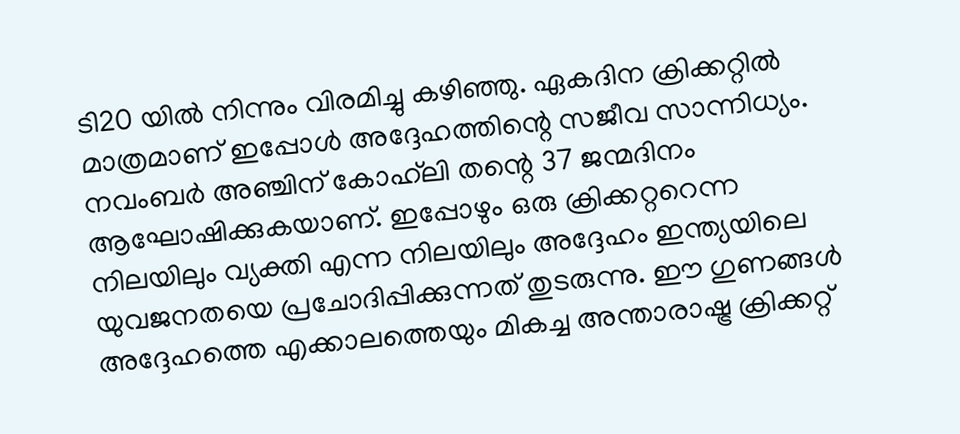ടി20 യില്‍ നിന്നും വിരമിച്ചു കഴിഞ്ഞു. ഏകദിന ക്രിക്കറ്റില്‍ മാത്രമാണ് ഇപ്പോള്‍ അദ്ദേഹത്തിന്റെ സജീവ സാന്നിധ്യം. നവംബര്‍ അഞ്ചിന് കോഹ്‌ലി തന്റെ 37 ജന്മദിനം ആഘോഷിക്കുകയാണ്. ഇപ്പോഴും ഒരു ക്രിക്കറ്ററെന്ന നിലയിലും വ്യക്തി എന്ന നിലയിലും അദ്ദേഹം ഇന്ത്യയിലെ യുവജനതയെ പ്രചോദിപ്പിക്കുന്നത് തുടരുന്നു. ഈ ഗുണങ്ങള്‍ അദ്ദേഹത്തെ എക്കാലത്തെയും മികച്ച അന്താരാഷ്ട്ര ക്രിക്കറ്റ്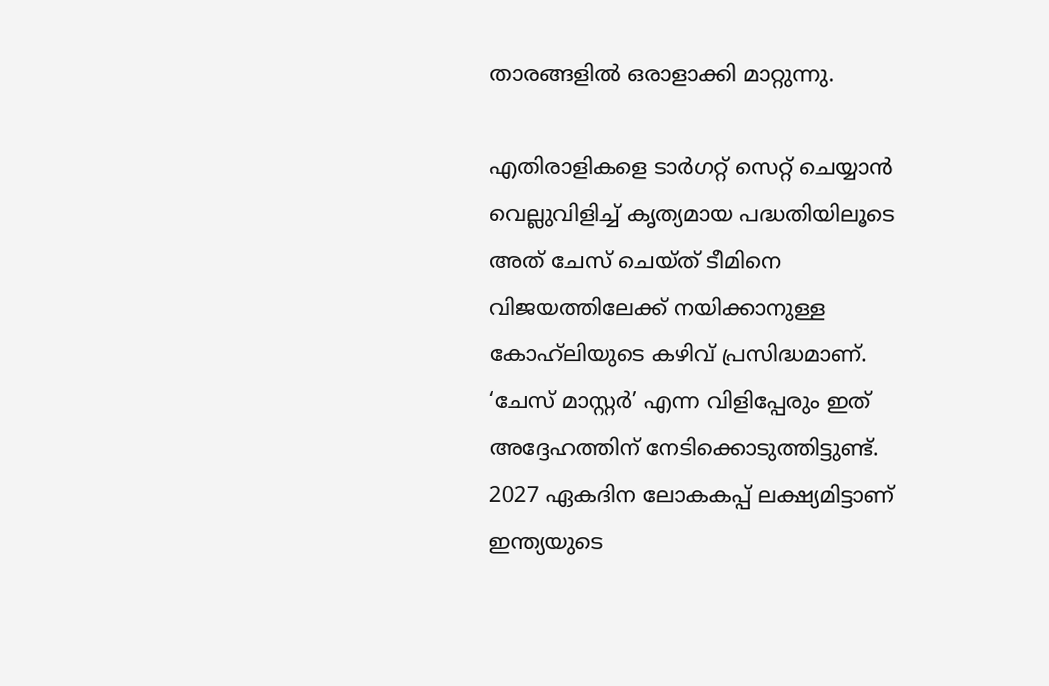താരങ്ങളില്‍ ഒരാളാക്കി മാറ്റുന്നു.

എതിരാളികളെ ടാര്‍ഗറ്റ് സെറ്റ് ചെയ്യാന്‍ വെല്ലുവിളിച്ച് കൃത്യമായ പദ്ധതിയിലൂടെ അത് ചേസ് ചെയ്ത് ടീമിനെ വിജയത്തിലേക്ക് നയിക്കാനുള്ള കോഹ്‌ലിയുടെ കഴിവ് പ്രസിദ്ധമാണ്. ‘ചേസ് മാസ്റ്റര്‍’ എന്ന വിളിപ്പേരും ഇത് അദ്ദേഹത്തിന് നേടിക്കൊടുത്തിട്ടുണ്ട്. 2027 ഏകദിന ലോകകപ്പ് ലക്ഷ്യമിട്ടാണ് ഇന്ത്യയുടെ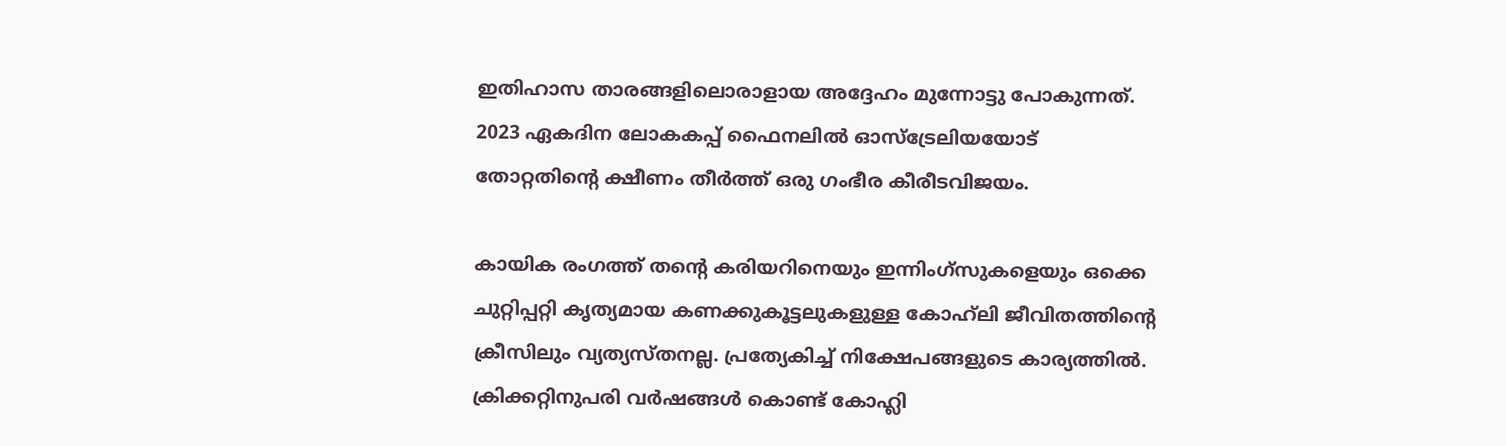ഇതിഹാസ താരങ്ങളിലൊരാളായ അദ്ദേഹം മുന്നോട്ടു പോകുന്നത്. 2023 ഏകദിന ലോകകപ്പ് ഫൈനലില്‍ ഓസ്‌ട്രേലിയയോട് തോറ്റതിന്റെ ക്ഷീണം തീര്‍ത്ത് ഒരു ഗംഭീര കീരീടവിജയം.

കായിക രംഗത്ത് തന്റെ കരിയറിനെയും ഇന്നിംഗ്‌സുകളെയും ഒക്കെ ചുറ്റിപ്പറ്റി കൃത്യമായ കണക്കുകൂട്ടലുകളുള്ള കോഹ്‌ലി ജീവിതത്തിന്റെ ക്രീസിലും വ്യത്യസ്തനല്ല. പ്രത്യേകിച്ച് നിക്ഷേപങ്ങളുടെ കാര്യത്തില്‍. ക്രിക്കറ്റിനുപരി വര്‍ഷങ്ങള്‍ കൊണ്ട് കോഹ്ലി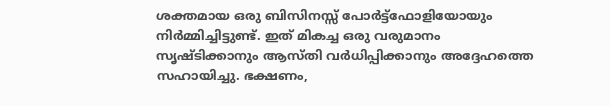ശക്തമായ ഒരു ബിസിനസ്സ് പോര്‍ട്ട്ഫോളിയോയും നിര്‍മ്മിച്ചിട്ടുണ്ട്. ഇത് മികച്ച ഒരു വരുമാനം സൃഷ്ടിക്കാനും ആസ്തി വര്‍ധിപ്പിക്കാനും അദ്ദേഹത്തെ സഹായിച്ചു. ഭക്ഷണം,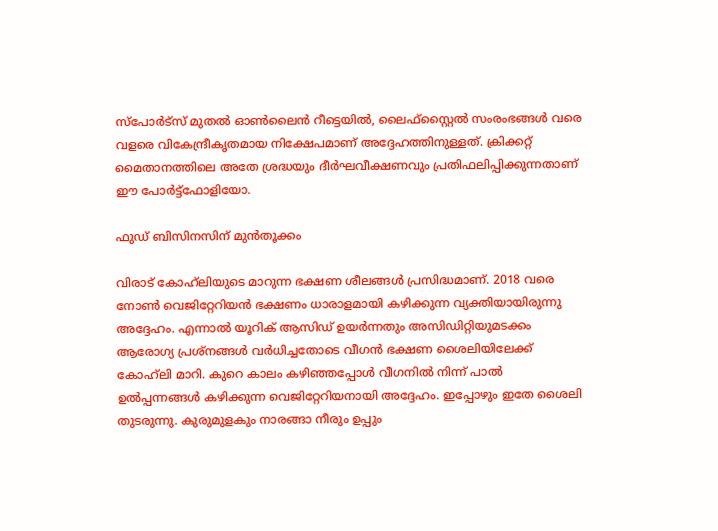സ്‌പോര്‍ട്‌സ് മുതല്‍ ഓണ്‍ലൈന്‍ റീട്ടെയില്‍, ലൈഫ്‌സ്റ്റൈല്‍ സംരംഭങ്ങള്‍ വരെ വളരെ വികേന്ദ്രീകൃതമായ നിക്ഷേപമാണ് അദ്ദേഹത്തിനുള്ളത്. ക്രിക്കറ്റ് മൈതാനത്തിലെ അതേ ശ്രദ്ധയും ദീര്‍ഘവീക്ഷണവും പ്രതിഫലിപ്പിക്കുന്നതാണ് ഈ പോര്‍ട്ട്‌ഫോളിയോ.

ഫുഡ് ബിസിനസിന് മുന്‍തൂക്കം

വിരാട് കോഹ്‌ലിയുടെ മാറുന്ന ഭക്ഷണ ശീലങ്ങള്‍ പ്രസിദ്ധമാണ്. 2018 വരെ നോണ്‍ വെജിറ്റേറിയന്‍ ഭക്ഷണം ധാരാളമായി കഴിക്കുന്ന വ്യക്തിയായിരുന്നു അദ്ദേഹം. എന്നാല്‍ യൂറിക് ആസിഡ് ഉയര്‍ന്നതും അസിഡിറ്റിയുമടക്കം ആരോഗ്യ പ്രശ്‌നങ്ങള്‍ വര്‍ധിച്ചതോടെ വീഗന്‍ ഭക്ഷണ ശൈലിയിലേക്ക് കോഹ്‌ലി മാറി. കുറെ കാലം കഴിഞ്ഞപ്പോള്‍ വീഗനില്‍ നിന്ന് പാല്‍ ഉല്‍പ്പന്നങ്ങള്‍ കഴിക്കുന്ന വെജിറ്റേറിയനായി അദ്ദേഹം. ഇപ്പോഴും ഇതേ ശൈലി തുടരുന്നു. കുരുമുളകും നാരങ്ങാ നീരും ഉപ്പും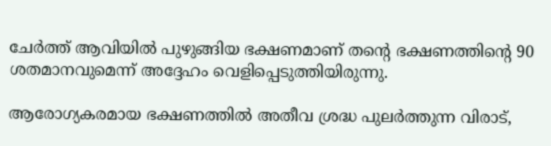ചേര്‍ത്ത് ആവിയില്‍ പുഴുങ്ങിയ ഭക്ഷണമാണ് തന്റെ ഭക്ഷണത്തിന്റെ 90 ശതമാനവുമെന്ന് അദ്ദേഹം വെളിപ്പെടുത്തിയിരുന്നു.

ആരോഗ്യകരമായ ഭക്ഷണത്തില്‍ അതീവ ശ്രദ്ധ പുലര്‍ത്തുന്ന വിരാട്,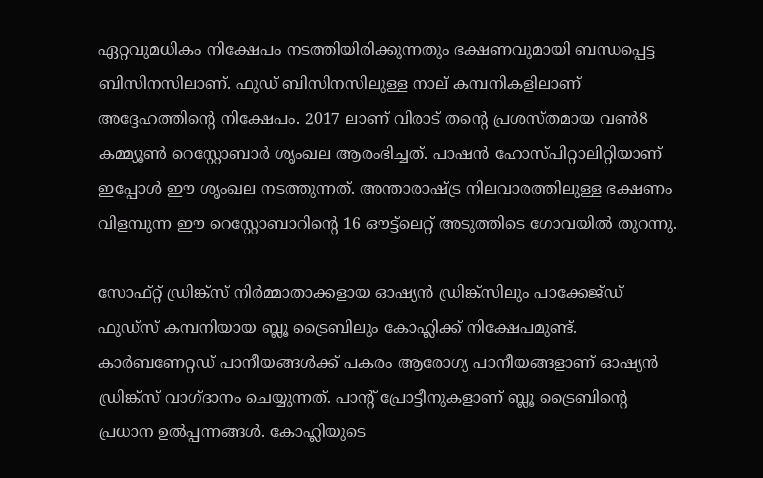ഏറ്റവുമധികം നിക്ഷേപം നടത്തിയിരിക്കുന്നതും ഭക്ഷണവുമായി ബന്ധപ്പെട്ട ബിസിനസിലാണ്. ഫുഡ് ബിസിനസിലുള്ള നാല് കമ്പനികളിലാണ് അദ്ദേഹത്തിന്റെ നിക്ഷേപം. 2017 ലാണ് വിരാട് തന്റെ പ്രശസ്തമായ വണ്‍8 കമ്മ്യൂണ്‍ റെസ്റ്റോബാര്‍ ശൃംഖല ആരംഭിച്ചത്. പാഷന്‍ ഹോസ്പിറ്റാലിറ്റിയാണ് ഇപ്പോള്‍ ഈ ശൃംഖല നടത്തുന്നത്. അന്താരാഷ്ട്ര നിലവാരത്തിലുള്ള ഭക്ഷണം വിളമ്പുന്ന ഈ റെസ്റ്റോബാറിന്റെ 16 ഔട്ട്‌ലെറ്റ് അടുത്തിടെ ഗോവയില്‍ തുറന്നു.

സോഫ്റ്റ് ഡ്രിങ്ക്‌സ് നിര്‍മ്മാതാക്കളായ ഓഷ്യന്‍ ഡ്രിങ്ക്‌സിലും പാക്കേജ്ഡ് ഫുഡ്‌സ് കമ്പനിയായ ബ്ലൂ ട്രൈബിലും കോഹ്ലിക്ക് നിക്ഷേപമുണ്ട്. കാര്‍ബണേറ്റഡ് പാനീയങ്ങള്‍ക്ക് പകരം ആരോഗ്യ പാനീയങ്ങളാണ് ഓഷ്യന്‍ ഡ്രിങ്ക്‌സ് വാഗ്ദാനം ചെയ്യുന്നത്. പാന്റ് പ്രോട്ടീനുകളാണ് ബ്ലൂ ട്രൈബിന്റെ പ്രധാന ഉല്‍പ്പന്നങ്ങള്‍. കോഹ്ലിയുടെ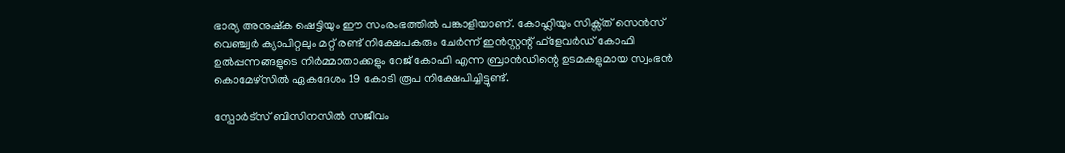ഭാര്യ അനുഷ്‌ക ഷെട്ടിയും ഈ സംരംഭത്തില്‍ പങ്കാളിയാണ്. കോഹ്ലിയും സിക്സ്ത് സെന്‍സ് വെഞ്ച്വര്‍ ക്യാപിറ്റലും മറ്റ് രണ്ട് നിക്ഷേപകരും ചേര്‍ന്ന് ഇന്‍സ്റ്റന്റ് ഫ്‌ളേവര്‍ഡ് കോഫി ഉല്‍പ്പന്നങ്ങളുടെ നിര്‍മ്മാതാക്കളും റേജ് കോഫി എന്ന ബ്രാന്‍ഡിന്റെ ഉടമകളുമായ സ്വംഭന്‍ കൊമേഴ്സില്‍ ഏകദേശം 19 കോടി രൂപ നിക്ഷേപിച്ചിട്ടുണ്ട്.

സ്പോര്‍ട്സ് ബിസിനസില്‍ സജീവം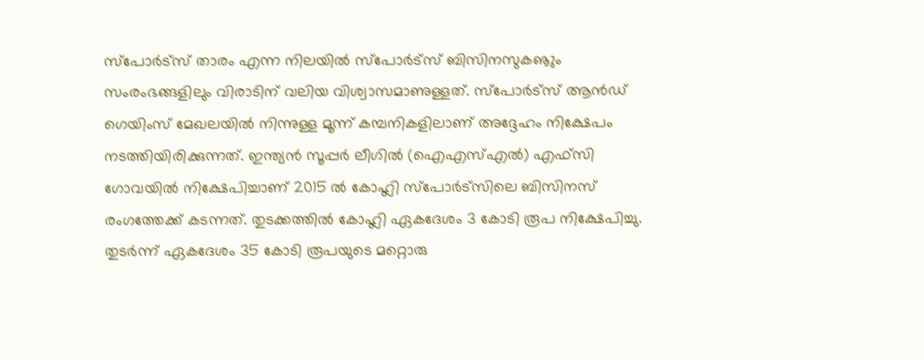സ്‌പോര്‍ട്‌സ് താരം എന്ന നിലയില്‍ സ്‌പോര്‍ട്‌സ് ബിസിനസുകൡും സംരംഭങ്ങളിലും വിരാടിന് വലിയ വിശ്വാസമാണുള്ളത്. സ്‌പോര്‍ട്‌സ് ആന്‍ഡ് ഗെയിംസ് മേഖലയില്‍ നിന്നുള്ള മൂന്ന് കമ്പനികളിലാണ് അദ്ദേഹം നിക്ഷേപം നടത്തിയിരിക്കുന്നത്. ഇന്ത്യന്‍ സൂപ്പര്‍ ലീഗില്‍ (ഐഎസ്എല്‍) എഫ്സി ഗോവയില്‍ നിക്ഷേപിച്ചാണ് 2015 ല്‍ കോഹ്ലി സ്‌പോര്‍ട്‌സിലെ ബിസിനസ് രംഗത്തേക്ക് കടന്നത്. തുടക്കത്തില്‍ കോഹ്ലി ഏകദേശം 3 കോടി രൂപ നിക്ഷേപിച്ചു. തുടര്‍ന്ന് ഏകദേശം 35 കോടി രൂപയുടെ മറ്റൊരു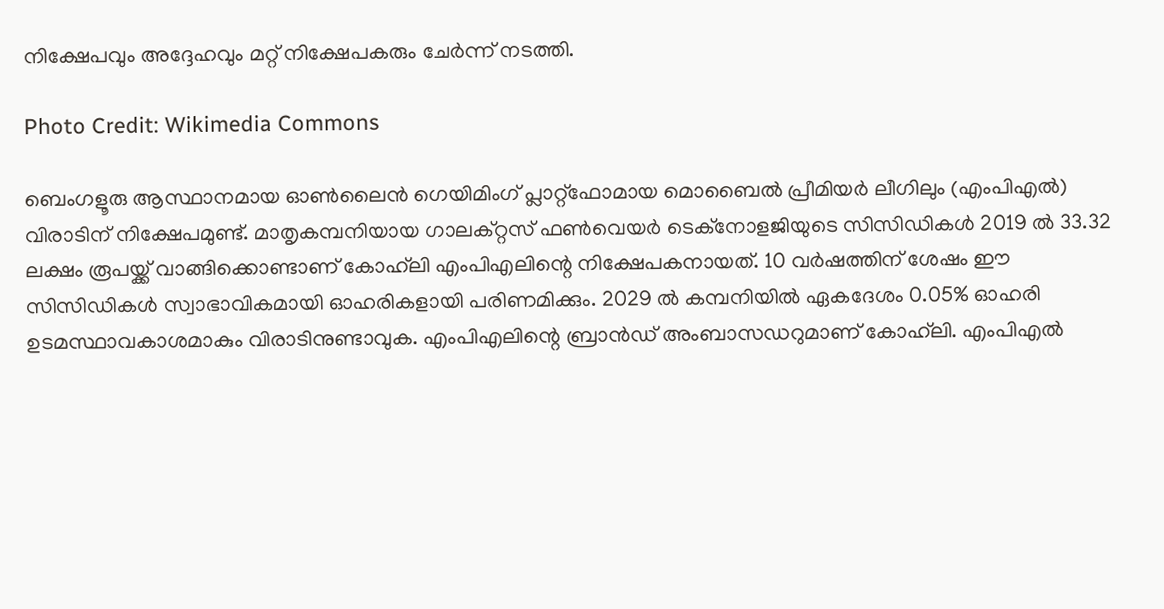നിക്ഷേപവും അദ്ദേഹവും മറ്റ് നിക്ഷേപകരും ചേര്‍ന്ന് നടത്തി.

Photo Credit: Wikimedia Commons

ബെംഗളൂരു ആസ്ഥാനമായ ഓണ്‍ലൈന്‍ ഗെയിമിംഗ് പ്ലാറ്റ്‌ഫോമായ മൊബൈല്‍ പ്രീമിയര്‍ ലീഗിലും (എംപിഎല്‍) വിരാടിന് നിക്ഷേപമുണ്ട്. മാതൃകമ്പനിയായ ഗാലക്റ്റസ് ഫണ്‍വെയര്‍ ടെക്‌നോളജിയുടെ സിസിഡികള്‍ 2019 ല്‍ 33.32 ലക്ഷം രൂപയ്ക്ക് വാങ്ങിക്കൊണ്ടാണ് കോഹ്‌ലി എംപിഎലിന്റെ നിക്ഷേപകനായത്. 10 വര്‍ഷത്തിന് ശേഷം ഈ സിസിഡികള്‍ സ്വാഭാവികമായി ഓഹരികളായി പരിണമിക്കും. 2029 ല്‍ കമ്പനിയില്‍ ഏകദേശം 0.05% ഓഹരി ഉടമസ്ഥാവകാശമാകും വിരാടിനുണ്ടാവുക. എംപിഎലിന്റെ ബ്രാന്‍ഡ് അംബാസഡറുമാണ് കോഹ്‌ലി. എംപിഎല്‍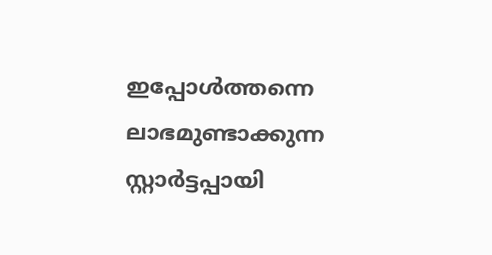ഇപ്പോള്‍ത്തന്നെ ലാഭമുണ്ടാക്കുന്ന സ്റ്റാര്‍ട്ടപ്പായി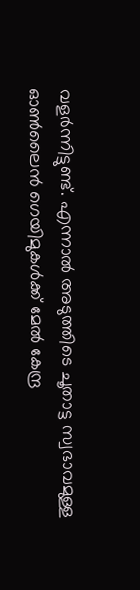വളര്‍ന്നിട്ടുണ്ട്. എന്നാല്‍ അടുത്തിടെ ചൂതാട്ട സ്വഭാവമുള്ള ഓണ്‍ലൈന്‍ ഗെയിമുകള്‍ക്ക് മേല്‍ കേന്ദ്ര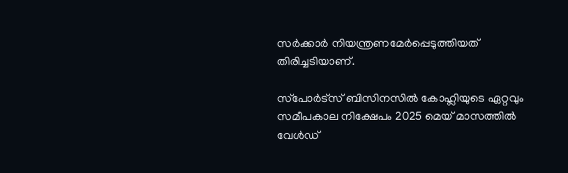സര്‍ക്കാര്‍ നിയന്ത്രണമേര്‍പ്പെടുത്തിയത് തിരിച്ചടിയാണ്.

സ്‌പോര്‍ട്‌സ് ബിസിനസില്‍ കോഹ്ലിയുടെ ഏറ്റവും സമീപകാല നിക്ഷേപം 2025 മെയ് മാസത്തില്‍ വേള്‍ഡ്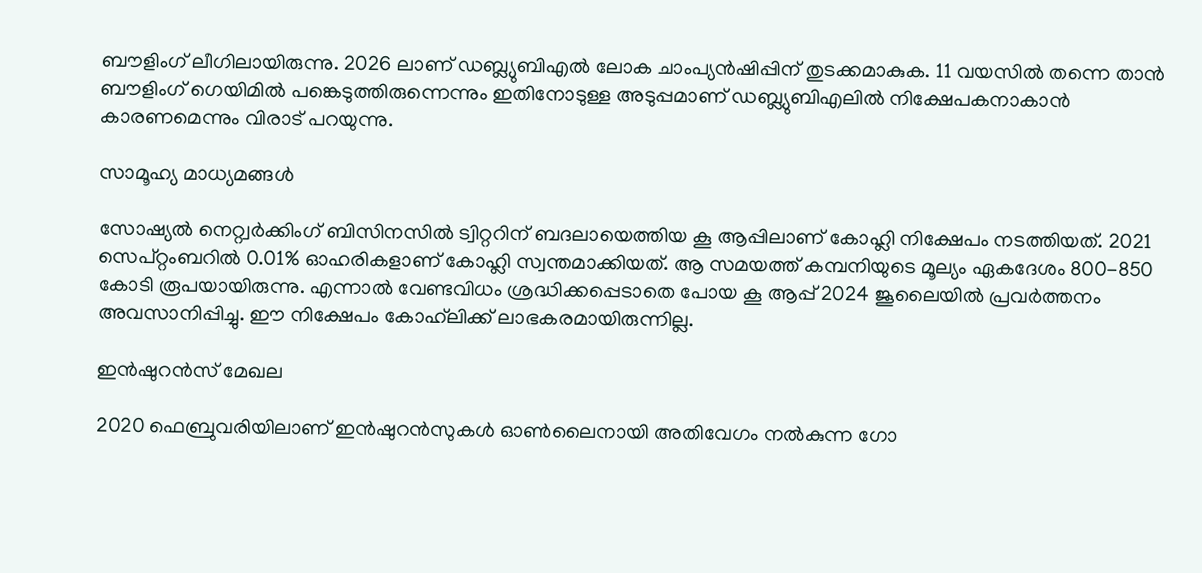ബൗളിംഗ് ലീഗിലായിരുന്നു. 2026 ലാണ് ഡബ്ല്യുബിഎല്‍ ലോക ചാംപ്യന്‍ഷിപ്പിന് തുടക്കമാകുക. 11 വയസില്‍ തന്നെ താന്‍ ബൗളിംഗ് ഗെയിമില്‍ പങ്കെടുത്തിരുന്നെന്നും ഇതിനോടുള്ള അടുപ്പമാണ് ഡബ്ല്യുബിഎലില്‍ നിക്ഷേപകനാകാന്‍ കാരണമെന്നും വിരാട് പറയുന്നു.

സാമൂഹ്യ മാധ്യമങ്ങള്‍

സോഷ്യല്‍ നെറ്റ്വര്‍ക്കിംഗ് ബിസിനസില്‍ ട്വിറ്ററിന് ബദലായെത്തിയ കൂ ആപ്പിലാണ് കോഹ്ലി നിക്ഷേപം നടത്തിയത്. 2021 സെപ്റ്റംബറില്‍ 0.01% ഓഹരികളാണ് കോഹ്ലി സ്വന്തമാക്കിയത്. ആ സമയത്ത് കമ്പനിയുടെ മൂല്യം ഏകദേശം 800-850 കോടി രൂപയായിരുന്നു. എന്നാല്‍ വേണ്ടവിധം ശ്രദ്ധിക്കപ്പെടാതെ പോയ കൂ ആപ്പ് 2024 ജൂലൈയില്‍ പ്രവര്‍ത്തനം അവസാനിപ്പിച്ചു. ഈ നിക്ഷേപം കോഹ്‌ലിക്ക് ലാഭകരമായിരുന്നില്ല.

ഇന്‍ഷുറന്‍സ് മേഖല

2020 ഫെബ്രുവരിയിലാണ് ഇന്‍ഷുറന്‍സുകള്‍ ഓണ്‍ലൈനായി അതിവേഗം നല്‍കുന്ന ഗോ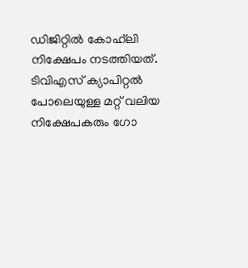ഡിജിറ്റില്‍ കോഹ്‌ലി നിക്ഷേപം നടത്തിയത്. ടിവിഎസ് ക്യാപിറ്റല്‍ പോലെയുള്ള മറ്റ് വലിയ നിക്ഷേപകരും ഗോ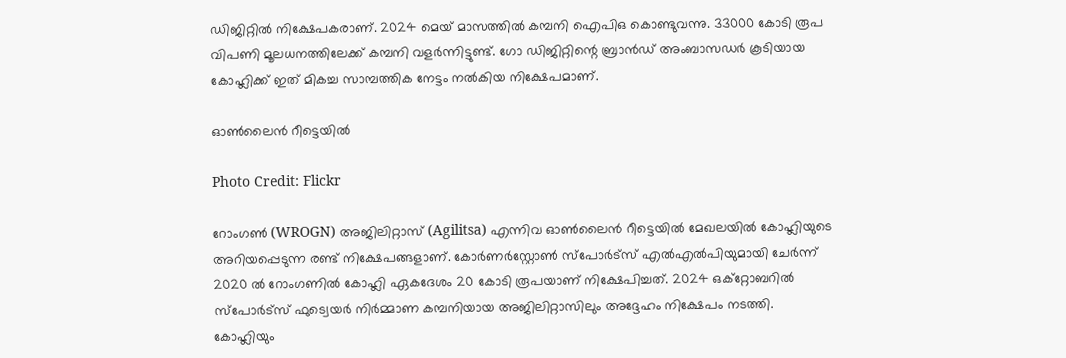ഡിജിറ്റില്‍ നിക്ഷേപകരാണ്. 2024 മെയ് മാസത്തില്‍ കമ്പനി ഐപിഒ കൊണ്ടുവന്നു. 33000 കോടി രൂപ വിപണി മൂലധനത്തിലേക്ക് കമ്പനി വളര്‍ന്നിട്ടുണ്ട്. ഗോ ഡിജിറ്റിന്റെ ബ്രാന്‍ഡ് അംബാസഡര്‍ കൂടിയായ കോഹ്ലിക്ക് ഇത് മികച്ച സാമ്പത്തിക നേട്ടം നല്‍കിയ നിക്ഷേപമാണ്.

ഓണ്‍ലൈന്‍ റീട്ടെയില്‍

Photo Credit: Flickr

റോംഗണ്‍ (WROGN) അജിലിറ്റാസ് (Agilitsa) എന്നിവ ഓണ്‍ലൈന്‍ റീട്ടെയില്‍ മേഖലയില്‍ കോഹ്ലിയുടെ അറിയപ്പെടുന്ന രണ്ട് നിക്ഷേപങ്ങളാണ്. കോര്‍ണര്‍‌സ്റ്റോണ്‍ സ്പോര്‍ട്സ് എല്‍എല്‍പിയുമായി ചേര്‍ന്ന് 2020 ല്‍ റോംഗണില്‍ കോഹ്ലി ഏകദേശം 20 കോടി രൂപയാണ് നിക്ഷേപിച്ചത്. 2024 ഒക്‌റ്റോബറില്‍ സ്പോര്‍ട്സ് ഫുട്വെയര്‍ നിര്‍മ്മാണ കമ്പനിയായ അജിലിറ്റാസിലും അദ്ദേഹം നിക്ഷേപം നടത്തി. കോഹ്ലിയും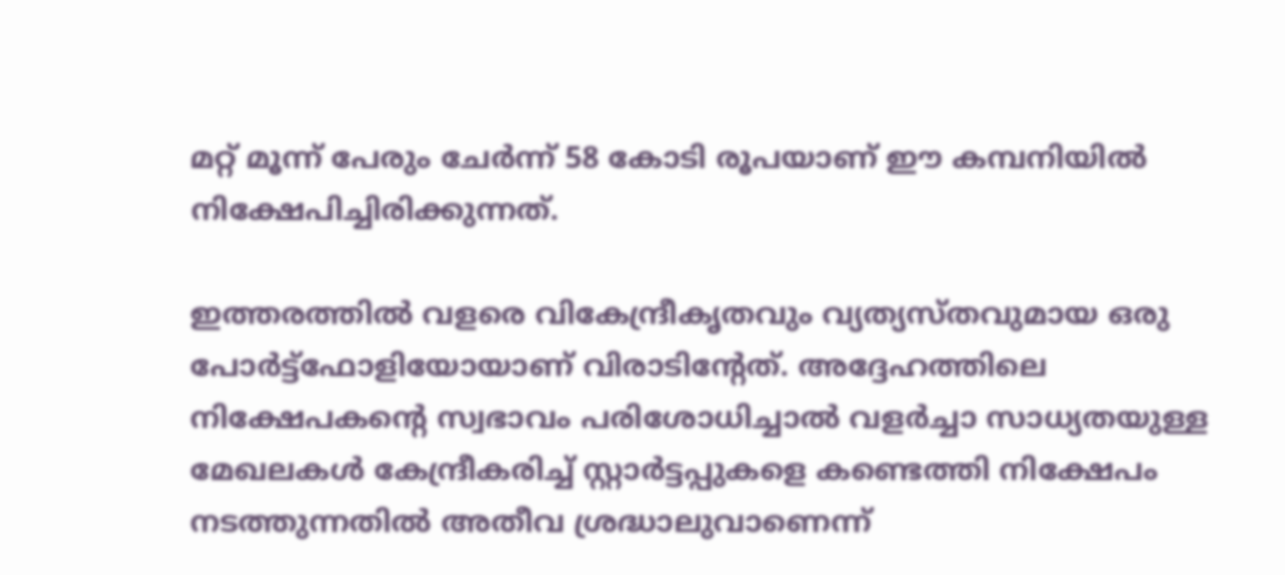മറ്റ് മൂന്ന് പേരും ചേര്‍ന്ന് 58 കോടി രൂപയാണ് ഈ കമ്പനിയില്‍ നിക്ഷേപിച്ചിരിക്കുന്നത്.

ഇത്തരത്തില്‍ വളരെ വികേന്ദ്രീകൃതവും വ്യത്യസ്തവുമായ ഒരു പോര്‍ട്ട്‌ഫോളിയോയാണ് വിരാടിന്റേത്. അദ്ദേഹത്തിലെ നിക്ഷേപകന്റെ സ്വഭാവം പരിശോധിച്ചാല്‍ വളര്‍ച്ചാ സാധ്യതയുള്ള മേഖലകള്‍ കേന്ദ്രീകരിച്ച് സ്റ്റാര്‍ട്ടപ്പുകളെ കണ്ടെത്തി നിക്ഷേപം നടത്തുന്നതില്‍ അതീവ ശ്രദ്ധാലുവാണെന്ന്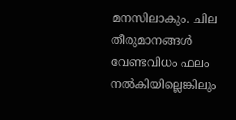മനസിലാകും. ചില തീരുമാനങ്ങള്‍ വേണ്ടവിധം ഫലം നല്‍കിയില്ലെങ്കിലും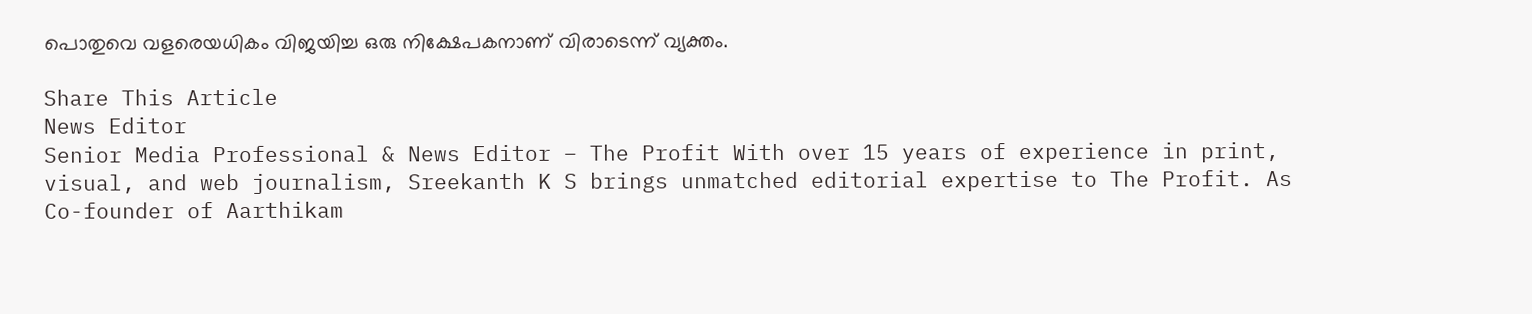പൊതുവെ വളരെയധികം വിജയിച്ച ഒരു നിക്ഷേപകനാണ് വിരാടെന്ന് വ്യക്തം.

Share This Article
News Editor
Senior Media Professional & News Editor – The Profit With over 15 years of experience in print, visual, and web journalism, Sreekanth K S brings unmatched editorial expertise to The Profit. As Co-founder of Aarthikam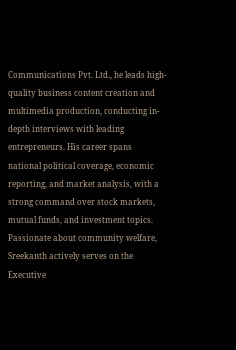Communications Pvt. Ltd., he leads high-quality business content creation and multimedia production, conducting in-depth interviews with leading entrepreneurs. His career spans national political coverage, economic reporting, and market analysis, with a strong command over stock markets, mutual funds, and investment topics. Passionate about community welfare, Sreekanth actively serves on the Executive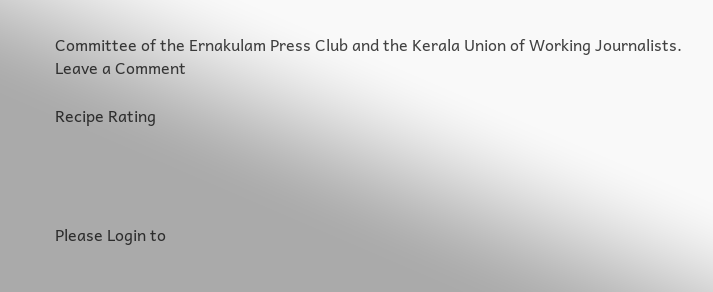Committee of the Ernakulam Press Club and the Kerala Union of Working Journalists.
Leave a Comment

Recipe Rating




Please Login to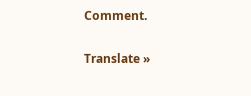Comment.

Translate »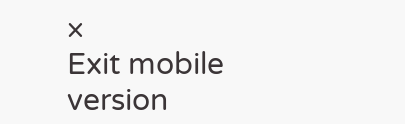×
Exit mobile version